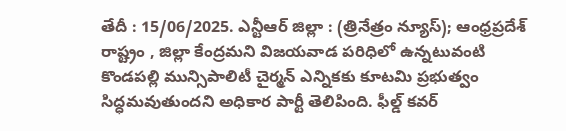తేదీ : 15/06/2025. ఎన్టీఆర్ జిల్లా : (త్రినేత్రం న్యూస్); ఆంధ్రప్రదేశ్ రాష్ట్రం , జిల్లా కేంద్రమని విజయవాడ పరిధిలో ఉన్నటువంటి కొండపల్లి మున్సిపాలిటీ చైర్మన్ ఎన్నికకు కూటమి ప్రభుత్వం సిద్ధమవుతుందని అధికార పార్టీ తెలిపింది. ఫీల్డ్ కవర్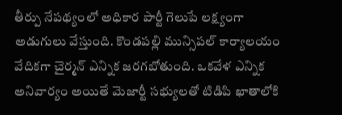తీర్పు నేపథ్యంలో అధికార పార్టీ గెలుపే లక్ష్యంగా అడుగులు వేస్తుంది. కొండపల్లి మున్సిపల్ కార్యాలయం వేదికగా చైర్మన్ ఎన్నిక జరగబోతుంది. ఒకవేళ ఎన్నిక అనివార్యం అయితే మెజార్టీ సభ్యులతో టిడిపి ఖాతాలోకి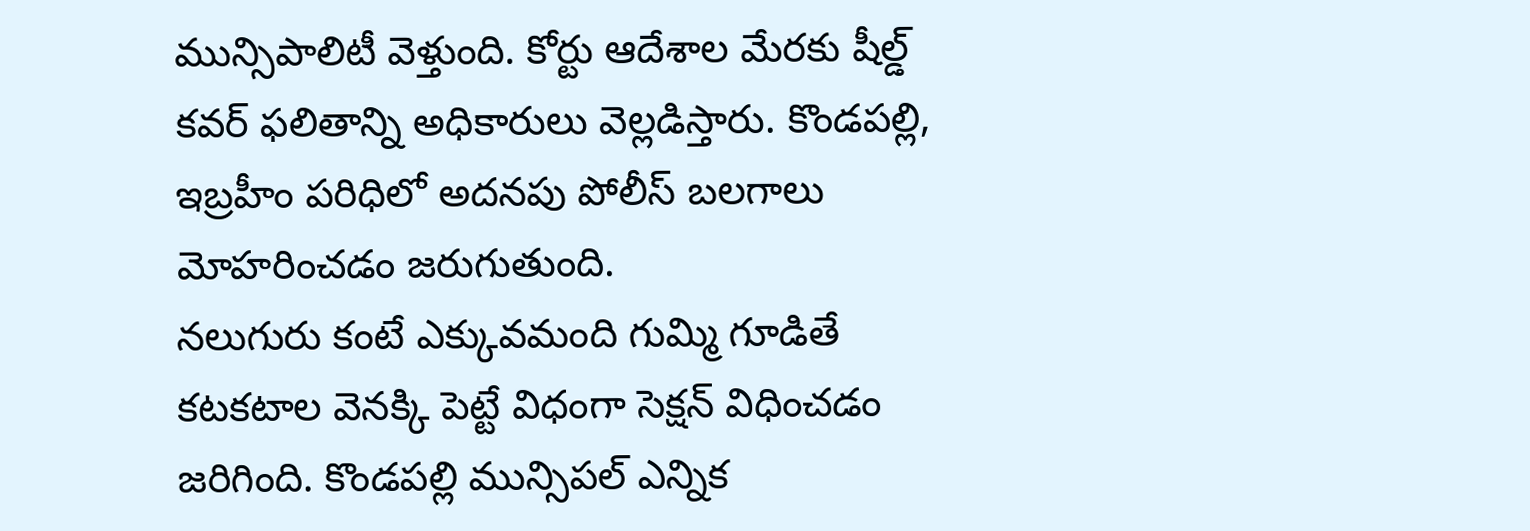మున్సిపాలిటీ వెళ్తుంది. కోర్టు ఆదేశాల మేరకు షీల్డ్ కవర్ ఫలితాన్ని అధికారులు వెల్లడిస్తారు. కొండపల్లి, ఇబ్రహీం పరిధిలో అదనపు పోలీస్ బలగాలు మోహరించడం జరుగుతుంది.
నలుగురు కంటే ఎక్కువమంది గుమ్మి గూడితే కటకటాల వెనక్కి పెట్టే విధంగా సెక్షన్ విధించడం జరిగింది. కొండపల్లి మున్సిపల్ ఎన్నిక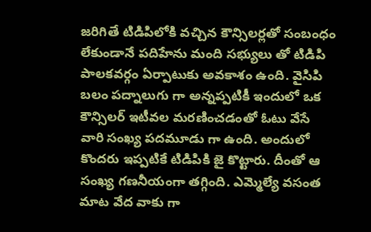జరిగితే టిడిపిలోకి వచ్చిన కౌన్సిలర్లతో సంబంధం లేకుండానే పదిహేను మంది సభ్యులు తో టిడిపి పాలకవర్గం ఏర్పాటుకు అవకాశం ఉంది. వైసిపి బలం పద్నాలుగు గా అన్నప్పటికీ ఇందులో ఒక కౌన్సిలర్ ఇటీవల మరణించడంతో ఓటు వేసే వారి సంఖ్య పదమూడు గా ఉంది. అందులో కొందరు ఇప్పటికే టిడిపికి జై కొట్టారు. దీంతో ఆ సంఖ్య గణనీయంగా తగ్గింది. ఎమ్మెల్యే వసంత మాట వేద వాకు గా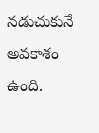నడుచుకునే అవకాశం ఉంది.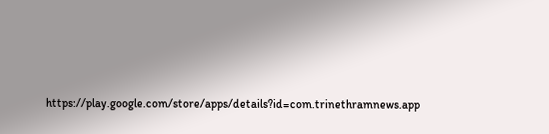https://play.google.com/store/apps/details?id=com.trinethramnews.app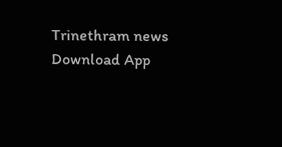Trinethram news
Download App